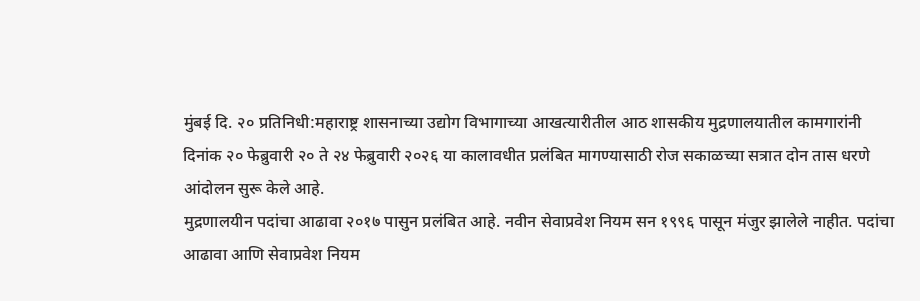मुंबई दि. २० प्रतिनिधी:महाराष्ट्र शासनाच्या उद्योग विभागाच्या आखत्यारीतील आठ शासकीय मुद्रणालयातील कामगारांनी दिनांक २० फेब्रुवारी २० ते २४ फेब्रुवारी २०२६ या कालावधीत प्रलंबित मागण्यासाठी रोज सकाळच्या सत्रात दोन तास धरणे आंदोलन सुरू केले आहे.
मुद्रणालयीन पदांचा आढावा २०१७ पासुन प्रलंबित आहे. नवीन सेवाप्रवेश नियम सन १९९६ पासून मंजुर झालेले नाहीत. पदांचा आढावा आणि सेवाप्रवेश नियम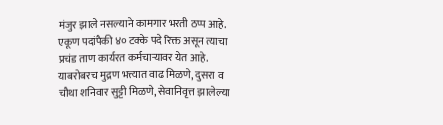मंजुर झाले नसल्याने कामगार भरती ठप्प आहे. एकूण पदांपैकी ४० टक्के पदे रिक्त असून त्याचा प्रचंड ताण कार्यरत कर्मचाऱ्यावर येत आहे.
याबरोबरच मुद्रण भत्त्यात वाढ मिळणे, दुसरा व चौथा शनिवार सुट्टी मिळणे, सेवानिवृत्त झालेल्या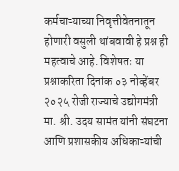कर्मचाऱ्याच्या निवृत्तीवेतनातून होणारी वसुली थांबवावी हे प्रश्न ही महत्वाचे आहे. विशेषतः या प्रश्नाकरिता दिनांक ०३ नोव्हेंबर २०२५ रोजी राज्याचे उद्योगमंत्री मा. श्री. उदय सामंत यांनी संघटना आणि प्रशासकीय अधिकाऱ्यांची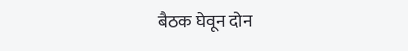बैठक घेवून दोन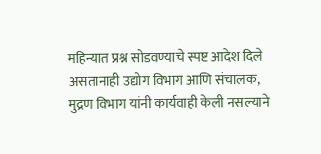महिन्यात प्रश्न सोडवण्याचे स्पष्ट आदेश दिले असतानाही उद्योग विभाग आणि संचालक, मुद्रण विभाग यांनी कार्यवाही केली नसल्याने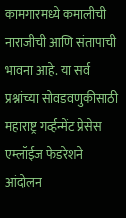कामगारमध्ये कमालीची नाराजीची आणि संतापाची भावना आहे. या सर्व प्रश्नांच्या सोवडवणुकीसाठी महाराष्ट्र गर्व्हन्मेंट प्रेसेस एम्लॉईज फेडरेशने आंदोलन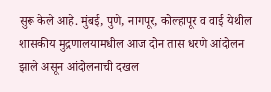सुरू केले आहे. मुंबई, पुणे, नागपूर, कोल्हापूर व वाई येथील शासकीय मुद्रणालयामधील आज दोन तास धरणे आंदोलन झाले असून आंदोलनाची दखल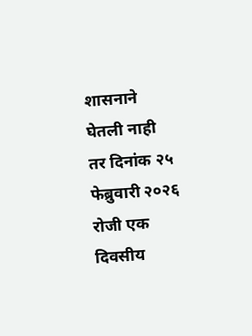शासनाने घेतली नाही तर दिनांक २५ फेब्रुवारी २०२६ रोजी एक दिवसीय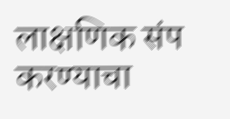लाक्षणिक संप करण्याचा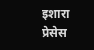इशारा प्रेसेस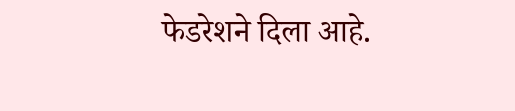फेडरेशने दिला आहे.